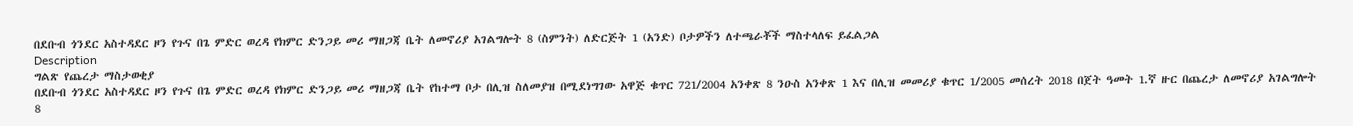በደቡብ ጎንደር አስተዳደር ዞን የጉና በጌ ምድር ወረዳ የክምር ድንጋይ መሪ ማዘጋጃ ቤት ለመኖሪያ አገልግሎት 8 (ስምንት) ለድርጅት 1 (አንድ) ቦታዎችን ለተጫራቾች ማስተላለፍ ይፈልጋል
Description
ግልጽ የጨረታ ማስታወቂያ
በደቡብ ጎንደር አስተዳደር ዞን የጉና በጌ ምድር ወረዳ የክምር ድንጋይ መሪ ማዘጋጃ ቤት የከተማ ቦታ በሊዝ ስለመያዝ በሚደነግገው አዋጅ ቁጥር 721/2004 አንቀጽ 8 ንዑስ አንቀጽ 1 እና በሊዝ መመሪያ ቁጥር 1/2005 መሰረት 2018 በጀት ዓመት 1.ኛ ዙር በጨረታ ለመኖሪያ አገልግሎት 8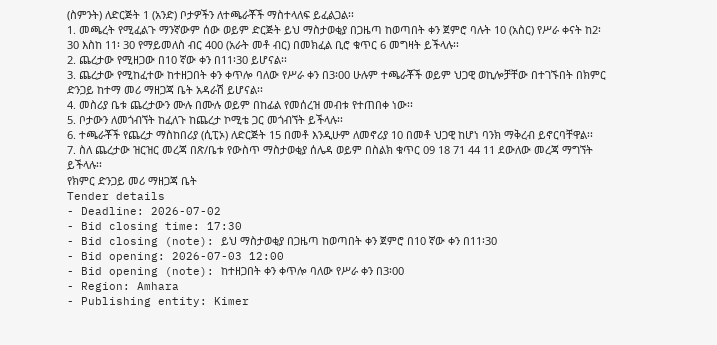(ስምንት) ለድርጅት 1 (አንድ) ቦታዎችን ለተጫራቾች ማስተላለፍ ይፈልጋል፡፡
1. መጫረት የሚፈልጉ ማንኛውም ሰው ወይም ድርጅት ይህ ማስታወቂያ በጋዜጣ ከወጣበት ቀን ጀምሮ ባሉት 10 (አስር) የሥራ ቀናት ከ2፡30 እስከ 11፡ 30 የማይመለስ ብር 400 (አራት መቶ ብር) በመክፈል ቢሮ ቁጥር 6 መግዛት ይችላሉ፡፡
2. ጨረታው የሚዘጋው በ10 ኛው ቀን በ11፡30 ይሆናል፡፡
3. ጨረታው የሚከፈተው ከተዘጋበት ቀን ቀጥሎ ባለው የሥራ ቀን በ3፡00 ሁሉም ተጫራቾች ወይም ህጋዊ ወኪሎቻቸው በተገኙበት በክምር ድንጋይ ከተማ መሪ ማዘጋጃ ቤት አዳራሽ ይሆናል፡፡
4. መስሪያ ቤቱ ጨረታውን ሙሉ በሙሉ ወይም በከፊል የመሰረዝ መብቱ የተጠበቀ ነው፡፡
5. ቦታውን ለመጎብኘት ከፈለጉ ከጨረታ ኮሚቴ ጋር መጎብኘት ይችላሉ፡፡
6. ተጫራቾች የጨረታ ማስከበሪያ (ሲፒኦ) ለድርጅት 15 በመቶ እንዲሁም ለመኖሪያ 10 በመቶ ህጋዊ ከሆነ ባንክ ማቅረብ ይኖርባቸዋል፡፡
7. ስለ ጨረታው ዝርዝር መረጃ በጽ/ቤቱ የውስጥ ማስታወቂያ ሰሌዳ ወይም በስልክ ቁጥር 09 18 71 44 11 ደውለው መረጃ ማግኘት ይችላሉ፡፡
የክምር ድንጋይ መሪ ማዘጋጃ ቤት
Tender details
- Deadline: 2026-07-02
- Bid closing time: 17:30
- Bid closing (note): ይህ ማስታወቂያ በጋዜጣ ከወጣበት ቀን ጀምሮ በ10 ኛው ቀን በ11፡30
- Bid opening: 2026-07-03 12:00
- Bid opening (note): ከተዘጋበት ቀን ቀጥሎ ባለው የሥራ ቀን በ3፡00
- Region: Amhara
- Publishing entity: Kimer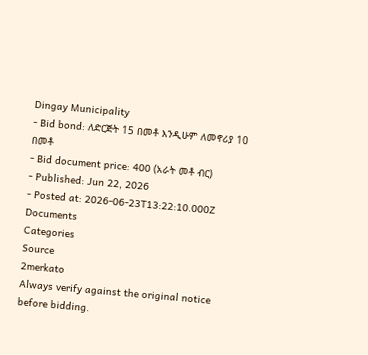Dingay Municipality
- Bid bond: ለድርጅት 15 በመቶ እንዲሁም ለመኖሪያ 10 በመቶ
- Bid document price: 400 (አራት መቶ ብር)
- Published: Jun 22, 2026
- Posted at: 2026-06-23T13:22:10.000Z
Documents
Categories
Source
2merkato
Always verify against the original notice before bidding.